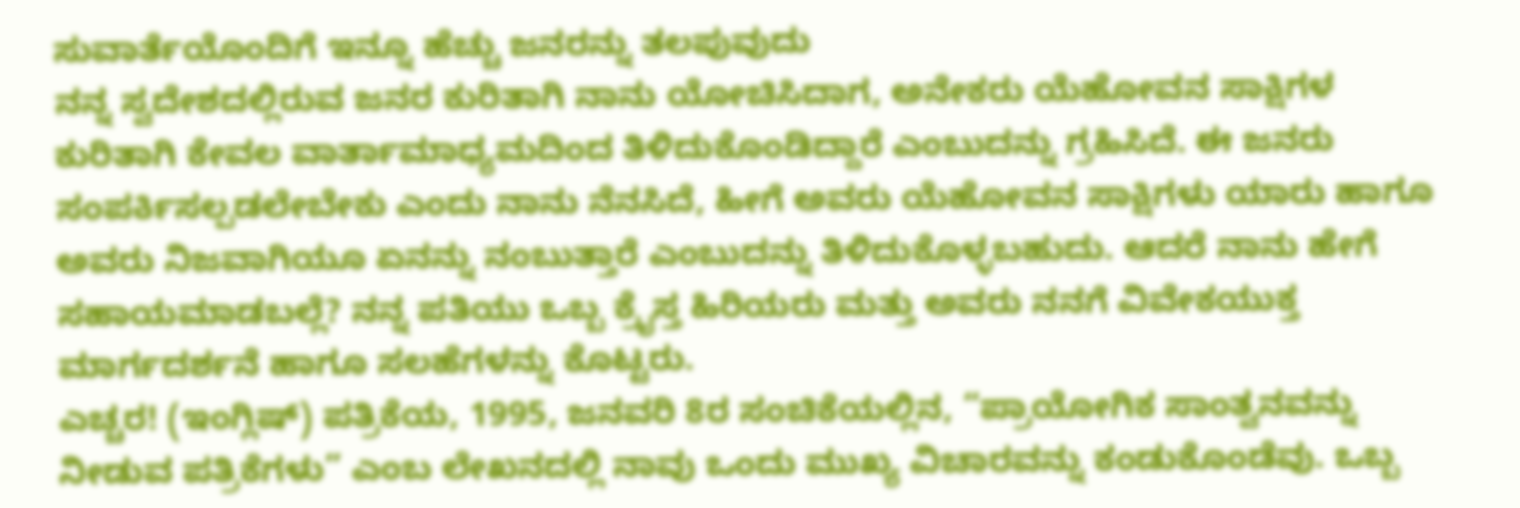ಸುವಾರ್ತೆಯೊಂದಿಗೆ ಇನ್ನೂ ಹೆಚ್ಚು ಜನರನ್ನು ತಲಪುವುದು
ನನ್ನ ಸ್ವದೇಶದಲ್ಲಿರುವ ಜನರ ಕುರಿತಾಗಿ ನಾನು ಯೋಚಿಸಿದಾಗ, ಅನೇಕರು ಯೆಹೋವನ ಸಾಕ್ಷಿಗಳ ಕುರಿತಾಗಿ ಕೇವಲ ವಾರ್ತಾಮಾಧ್ಯಮದಿಂದ ತಿಳಿದುಕೊಂಡಿದ್ದಾರೆ ಎಂಬುದನ್ನು ಗ್ರಹಿಸಿದೆ. ಈ ಜನರು ಸಂಪರ್ಕಿಸಲ್ಪಡಲೇಬೇಕು ಎಂದು ನಾನು ನೆನಸಿದೆ, ಹೀಗೆ ಅವರು ಯೆಹೋವನ ಸಾಕ್ಷಿಗಳು ಯಾರು ಹಾಗೂ ಅವರು ನಿಜವಾಗಿಯೂ ಏನನ್ನು ನಂಬುತ್ತಾರೆ ಎಂಬುದನ್ನು ತಿಳಿದುಕೊಳ್ಳಬಹುದು. ಆದರೆ ನಾನು ಹೇಗೆ ಸಹಾಯಮಾಡಬಲ್ಲೆ? ನನ್ನ ಪತಿಯು ಒಬ್ಬ ಕ್ರೈಸ್ತ ಹಿರಿಯರು ಮತ್ತು ಅವರು ನನಗೆ ವಿವೇಕಯುಕ್ತ ಮಾರ್ಗದರ್ಶನೆ ಹಾಗೂ ಸಲಹೆಗಳನ್ನು ಕೊಟ್ಟರು.
ಎಚ್ಚರ! (ಇಂಗ್ಲಿಷ್) ಪತ್ರಿಕೆಯ, 1995, ಜನವರಿ 8ರ ಸಂಚಿಕೆಯಲ್ಲಿನ, “ಪ್ರಾಯೋಗಿಕ ಸಾಂತ್ವನವನ್ನು ನೀಡುವ ಪತ್ರಿಕೆಗಳು” ಎಂಬ ಲೇಖನದಲ್ಲಿ ನಾವು ಒಂದು ಮುಖ್ಯ ವಿಚಾರವನ್ನು ಕಂಡುಕೊಂಡೆವು. ಒಬ್ಬ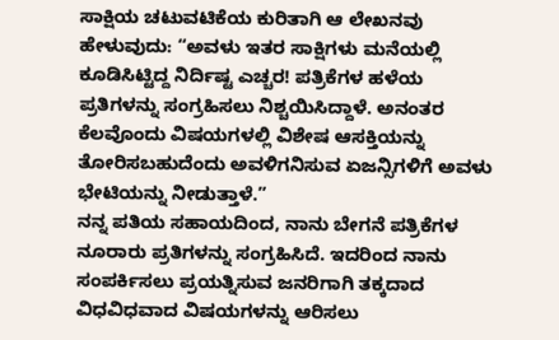ಸಾಕ್ಷಿಯ ಚಟುವಟಿಕೆಯ ಕುರಿತಾಗಿ ಆ ಲೇಖನವು ಹೇಳುವುದು: “ಅವಳು ಇತರ ಸಾಕ್ಷಿಗಳು ಮನೆಯಲ್ಲಿ ಕೂಡಿಸಿಟ್ಟಿದ್ದ ನಿರ್ದಿಷ್ಟ ಎಚ್ಚರ! ಪತ್ರಿಕೆಗಳ ಹಳೆಯ ಪ್ರತಿಗಳನ್ನು ಸಂಗ್ರಹಿಸಲು ನಿಶ್ಚಯಿಸಿದ್ದಾಳೆ. ಅನಂತರ ಕೆಲವೊಂದು ವಿಷಯಗಳಲ್ಲಿ ವಿಶೇಷ ಆಸಕ್ತಿಯನ್ನು ತೋರಿಸಬಹುದೆಂದು ಅವಳಿಗನಿಸುವ ಏಜನ್ಸಿಗಳಿಗೆ ಅವಳು ಭೇಟಿಯನ್ನು ನೀಡುತ್ತಾಳೆ.”
ನನ್ನ ಪತಿಯ ಸಹಾಯದಿಂದ, ನಾನು ಬೇಗನೆ ಪತ್ರಿಕೆಗಳ ನೂರಾರು ಪ್ರತಿಗಳನ್ನು ಸಂಗ್ರಹಿಸಿದೆ. ಇದರಿಂದ ನಾನು ಸಂಪರ್ಕಿಸಲು ಪ್ರಯತ್ನಿಸುವ ಜನರಿಗಾಗಿ ತಕ್ಕದಾದ ವಿಧವಿಧವಾದ ವಿಷಯಗಳನ್ನು ಆರಿಸಲು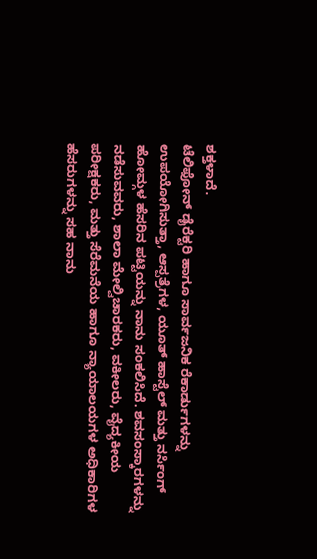ಶಕ್ತಳಾದೆ.
ಟೆಲಿಫೋನ್ ಡೈರೆಕ್ಟರಿ ಹಾಗೂ ಸಾರ್ವಜನಿಕ ರೆಕಾರ್ಡುಗಳನ್ನು ಉಪಯೋಗಿಸುತ್ತಾ, ಆಸ್ಪತ್ರೆಗಳ, ಯೂತ್ ಹಾಸ್ಟೆಲ್ ಮತ್ತು ನರ್ಸಿಂಗ್ ಹೋಮ್ಗಳ ಹೆಸರಿನ ಪಟ್ಟಿಯನ್ನು ನಾನು ಸಂಕಲಿಸಿದೆ. ಶವಸಂಸ್ಕಾರಗಳನ್ನು ನಡೆಸುವವರು, ಶಾಲಾ ಮೇಲ್ವಿಚಾರಕರು, ವಕೀಲರು, ವೈದ್ಯಕೀಯ ಪರೀಕ್ಷಕರು, ಮತ್ತು ಸೆರೆಮನೆಯ ಹಾಗೂ ನ್ಯಾಯಾಲಯಗಳ ಅಧಿಕಾರಿಗಳ ಹೆಸರುಗಳನ್ನು ಸಹ ನಾನು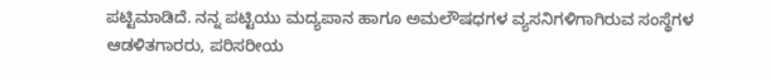ಪಟ್ಟಿಮಾಡಿದೆ. ನನ್ನ ಪಟ್ಟಿಯು ಮದ್ಯಪಾನ ಹಾಗೂ ಅಮಲೌಷಧಗಳ ವ್ಯಸನಿಗಳಿಗಾಗಿರುವ ಸಂಸ್ಥೆಗಳ ಆಡಳಿತಗಾರರು, ಪರಿಸರೀಯ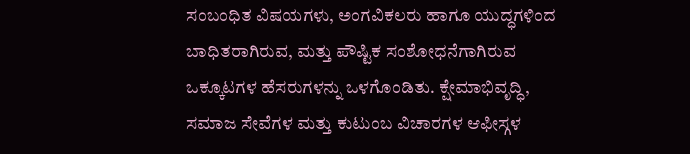ಸಂಬಂಧಿತ ವಿಷಯಗಳು, ಅಂಗವಿಕಲರು ಹಾಗೂ ಯುದ್ಧಗಳಿಂದ ಬಾಧಿತರಾಗಿರುವ, ಮತ್ತು ಪೌಷ್ಟಿಕ ಸಂಶೋಧನೆಗಾಗಿರುವ ಒಕ್ಕೂಟಗಳ ಹೆಸರುಗಳನ್ನು ಒಳಗೊಂಡಿತು. ಕ್ಷೇಮಾಭಿವೃದ್ಧಿ, ಸಮಾಜ ಸೇವೆಗಳ ಮತ್ತು ಕುಟುಂಬ ವಿಚಾರಗಳ ಆಫೀಸ್ಗಳ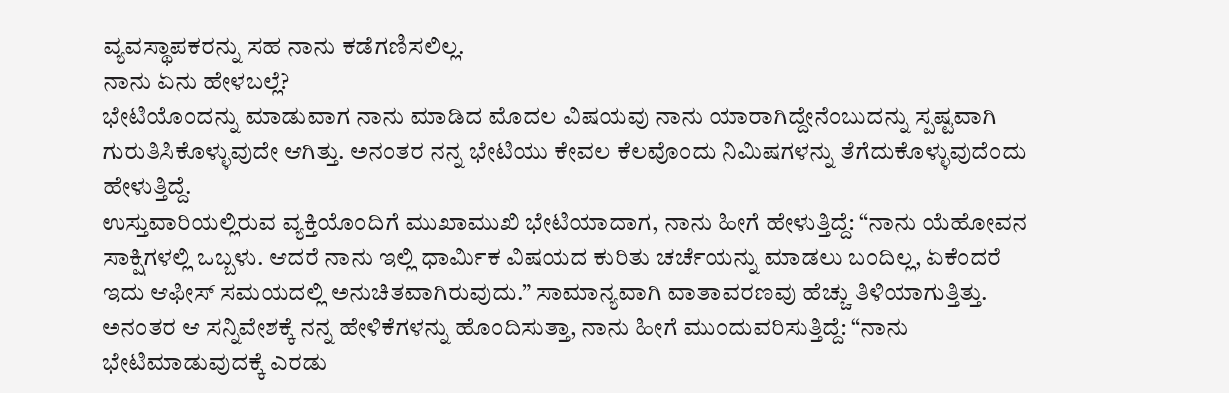ವ್ಯವಸ್ಥಾಪಕರನ್ನು ಸಹ ನಾನು ಕಡೆಗಣಿಸಲಿಲ್ಲ.
ನಾನು ಏನು ಹೇಳಬಲ್ಲೆ?
ಭೇಟಿಯೊಂದನ್ನು ಮಾಡುವಾಗ ನಾನು ಮಾಡಿದ ಮೊದಲ ವಿಷಯವು ನಾನು ಯಾರಾಗಿದ್ದೇನೆಂಬುದನ್ನು ಸ್ಪಷ್ಟವಾಗಿ ಗುರುತಿಸಿಕೊಳ್ಳುವುದೇ ಆಗಿತ್ತು. ಅನಂತರ ನನ್ನ ಭೇಟಿಯು ಕೇವಲ ಕೆಲವೊಂದು ನಿಮಿಷಗಳನ್ನು ತೆಗೆದುಕೊಳ್ಳುವುದೆಂದು ಹೇಳುತ್ತಿದ್ದೆ.
ಉಸ್ತುವಾರಿಯಲ್ಲಿರುವ ವ್ಯಕ್ತಿಯೊಂದಿಗೆ ಮುಖಾಮುಖಿ ಭೇಟಿಯಾದಾಗ, ನಾನು ಹೀಗೆ ಹೇಳುತ್ತಿದ್ದೆ: “ನಾನು ಯೆಹೋವನ ಸಾಕ್ಷಿಗಳಲ್ಲಿ ಒಬ್ಬಳು. ಆದರೆ ನಾನು ಇಲ್ಲಿ ಧಾರ್ಮಿಕ ವಿಷಯದ ಕುರಿತು ಚರ್ಚೆಯನ್ನು ಮಾಡಲು ಬಂದಿಲ್ಲ, ಏಕೆಂದರೆ ಇದು ಆಫೀಸ್ ಸಮಯದಲ್ಲಿ ಅನುಚಿತವಾಗಿರುವುದು.” ಸಾಮಾನ್ಯವಾಗಿ ವಾತಾವರಣವು ಹೆಚ್ಚು ತಿಳಿಯಾಗುತ್ತಿತ್ತು. ಅನಂತರ ಆ ಸನ್ನಿವೇಶಕ್ಕೆ ನನ್ನ ಹೇಳಿಕೆಗಳನ್ನು ಹೊಂದಿಸುತ್ತಾ, ನಾನು ಹೀಗೆ ಮುಂದುವರಿಸುತ್ತಿದ್ದೆ: “ನಾನು ಭೇಟಿಮಾಡುವುದಕ್ಕೆ ಎರಡು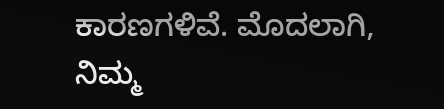ಕಾರಣಗಳಿವೆ. ಮೊದಲಾಗಿ, ನಿಮ್ಮ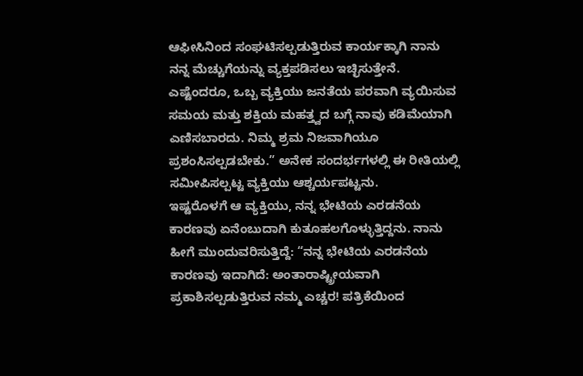ಆಫೀಸಿನಿಂದ ಸಂಘಟಿಸಲ್ಪಡುತ್ತಿರುವ ಕಾರ್ಯಕ್ಕಾಗಿ ನಾನು ನನ್ನ ಮೆಚ್ಚುಗೆಯನ್ನು ವ್ಯಕ್ತಪಡಿಸಲು ಇಚ್ಛಿಸುತ್ತೇನೆ. ಎಷ್ಟೆಂದರೂ, ಒಬ್ಬ ವ್ಯಕ್ತಿಯು ಜನತೆಯ ಪರವಾಗಿ ವ್ಯಯಿಸುವ ಸಮಯ ಮತ್ತು ಶಕ್ತಿಯ ಮಹತ್ತ್ವದ ಬಗ್ಗೆ ನಾವು ಕಡಿಮೆಯಾಗಿ ಎಣಿಸಬಾರದು. ನಿಮ್ಮ ಶ್ರಮ ನಿಜವಾಗಿಯೂ ಪ್ರಶಂಸಿಸಲ್ಪಡಬೇಕು.” ಅನೇಕ ಸಂದರ್ಭಗಳಲ್ಲಿ ಈ ರೀತಿಯಲ್ಲಿ ಸಮೀಪಿಸಲ್ಪಟ್ಟ ವ್ಯಕ್ತಿಯು ಆಶ್ಚರ್ಯಪಟ್ಟನು.
ಇಷ್ಟರೊಳಗೆ ಆ ವ್ಯಕ್ತಿಯು, ನನ್ನ ಭೇಟಿಯ ಎರಡನೆಯ ಕಾರಣವು ಏನೆಂಬುದಾಗಿ ಕುತೂಹಲಗೊಳ್ಳುತ್ತಿದ್ದನು. ನಾನು ಹೀಗೆ ಮುಂದುವರಿಸುತ್ತಿದ್ದೆ: “ನನ್ನ ಭೇಟಿಯ ಎರಡನೆಯ ಕಾರಣವು ಇದಾಗಿದೆ: ಅಂತಾರಾಷ್ಟ್ರೀಯವಾಗಿ ಪ್ರಕಾಶಿಸಲ್ಪಡುತ್ತಿರುವ ನಮ್ಮ ಎಚ್ಚರ! ಪತ್ರಿಕೆಯಿಂದ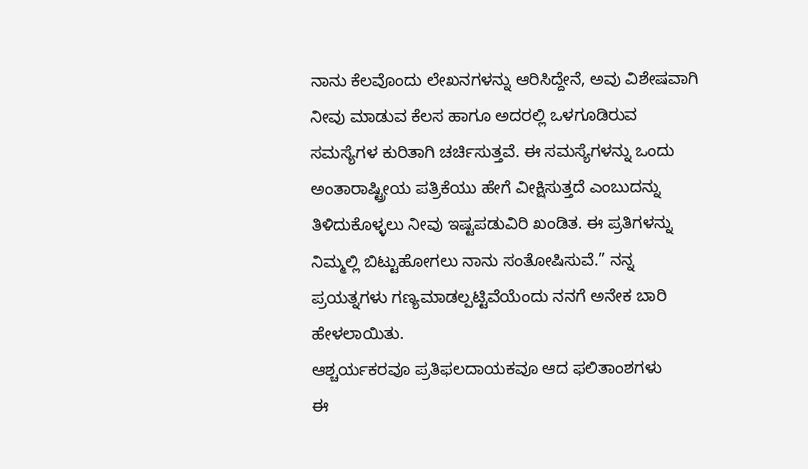ನಾನು ಕೆಲವೊಂದು ಲೇಖನಗಳನ್ನು ಆರಿಸಿದ್ದೇನೆ, ಅವು ವಿಶೇಷವಾಗಿ ನೀವು ಮಾಡುವ ಕೆಲಸ ಹಾಗೂ ಅದರಲ್ಲಿ ಒಳಗೂಡಿರುವ ಸಮಸ್ಯೆಗಳ ಕುರಿತಾಗಿ ಚರ್ಚಿಸುತ್ತವೆ. ಈ ಸಮಸ್ಯೆಗಳನ್ನು ಒಂದು ಅಂತಾರಾಷ್ಟ್ರೀಯ ಪತ್ರಿಕೆಯು ಹೇಗೆ ವೀಕ್ಷಿಸುತ್ತದೆ ಎಂಬುದನ್ನು ತಿಳಿದುಕೊಳ್ಳಲು ನೀವು ಇಷ್ಟಪಡುವಿರಿ ಖಂಡಿತ. ಈ ಪ್ರತಿಗಳನ್ನು ನಿಮ್ಮಲ್ಲಿ ಬಿಟ್ಟುಹೋಗಲು ನಾನು ಸಂತೋಷಿಸುವೆ.” ನನ್ನ ಪ್ರಯತ್ನಗಳು ಗಣ್ಯಮಾಡಲ್ಪಟ್ಟಿವೆಯೆಂದು ನನಗೆ ಅನೇಕ ಬಾರಿ ಹೇಳಲಾಯಿತು.
ಆಶ್ಚರ್ಯಕರವೂ ಪ್ರತಿಫಲದಾಯಕವೂ ಆದ ಫಲಿತಾಂಶಗಳು
ಈ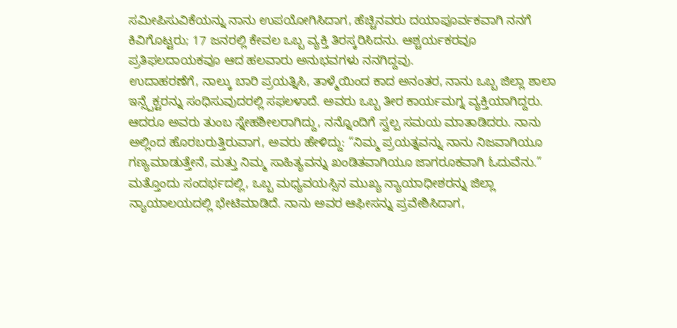ಸಮೀಪಿಸುವಿಕೆಯನ್ನು ನಾನು ಉಪಯೋಗಿಸಿದಾಗ, ಹೆಚ್ಚಿನವರು ದಯಾಪೂರ್ವಕವಾಗಿ ನನಗೆ ಕಿವಿಗೊಟ್ಟರು; 17 ಜನರಲ್ಲಿ ಕೇವಲ ಒಬ್ಬ ವ್ಯಕ್ತಿ ತಿರಸ್ಕರಿಸಿದನು. ಆಶ್ಚರ್ಯಕರವೂ ಪ್ರತಿಫಲದಾಯಕವೂ ಆದ ಹಲವಾರು ಅನುಭವಗಳು ನನಗಿದ್ದವು.
ಉದಾಹರಣೆಗೆ, ನಾಲ್ಕು ಬಾರಿ ಪ್ರಯತ್ನಿಸಿ, ತಾಳ್ಮೆಯಿಂದ ಕಾದ ಅನಂತರ, ನಾನು ಒಬ್ಬ ಜಿಲ್ಲಾ ಶಾಲಾ ಇನ್ಸ್ಪೆಕ್ಟರನ್ನು ಸಂಧಿಸುವುದರಲ್ಲಿ ಸಫಲಳಾದೆ. ಅವರು ಒಬ್ಬ ತೀರ ಕಾರ್ಯಮಗ್ನ ವ್ಯಕ್ತಿಯಾಗಿದ್ದರು. ಆದರೂ ಅವರು ತುಂಬ ಸ್ನೇಹಶೀಲರಾಗಿದ್ದು, ನನ್ನೊಂದಿಗೆ ಸ್ವಲ್ಪ ಸಮಯ ಮಾತಾಡಿದರು. ನಾನು ಅಲ್ಲಿಂದ ಹೊರಬರುತ್ತಿರುವಾಗ, ಅವರು ಹೇಳಿದ್ದು: “ನಿಮ್ಮ ಪ್ರಯತ್ನವನ್ನು ನಾನು ನಿಜವಾಗಿಯೂ ಗಣ್ಯಮಾಡುತ್ತೇನೆ, ಮತ್ತು ನಿಮ್ಮ ಸಾಹಿತ್ಯವನ್ನು ಖಂಡಿತವಾಗಿಯೂ ಜಾಗರೂಕವಾಗಿ ಓದುವೆನು.”
ಮತ್ತೊಂದು ಸಂದರ್ಭದಲ್ಲಿ, ಒಬ್ಬ ಮಧ್ಯವಯಸ್ಸಿನ ಮುಖ್ಯ ನ್ಯಾಯಾಧೀಶರನ್ನು ಜಿಲ್ಲಾ ನ್ಯಾಯಾಲಯದಲ್ಲಿ ಭೇಟಿಮಾಡಿದೆ. ನಾನು ಅವರ ಆಫೀಸನ್ನು ಪ್ರವೇಶಿಸಿದಾಗ,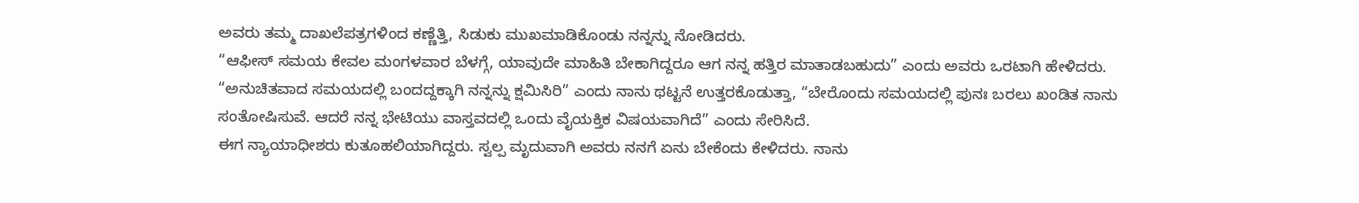ಅವರು ತಮ್ಮ ದಾಖಲೆಪತ್ರಗಳಿಂದ ಕಣ್ಣೆತ್ತಿ, ಸಿಡುಕು ಮುಖಮಾಡಿಕೊಂಡು ನನ್ನನ್ನು ನೋಡಿದರು.
“ಆಫೀಸ್ ಸಮಯ ಕೇವಲ ಮಂಗಳವಾರ ಬೆಳಗ್ಗೆ, ಯಾವುದೇ ಮಾಹಿತಿ ಬೇಕಾಗಿದ್ದರೂ ಆಗ ನನ್ನ ಹತ್ತಿರ ಮಾತಾಡಬಹುದು” ಎಂದು ಅವರು ಒರಟಾಗಿ ಹೇಳಿದರು.
“ಅನುಚಿತವಾದ ಸಮಯದಲ್ಲಿ ಬಂದದ್ದಕ್ಕಾಗಿ ನನ್ನನ್ನು ಕ್ಷಮಿಸಿರಿ” ಎಂದು ನಾನು ಥಟ್ಟನೆ ಉತ್ತರಕೊಡುತ್ತಾ, “ಬೇರೊಂದು ಸಮಯದಲ್ಲಿ ಪುನಃ ಬರಲು ಖಂಡಿತ ನಾನು ಸಂತೋಷಿಸುವೆ. ಆದರೆ ನನ್ನ ಭೇಟಿಯು ವಾಸ್ತವದಲ್ಲಿ ಒಂದು ವೈಯಕ್ತಿಕ ವಿಷಯವಾಗಿದೆ” ಎಂದು ಸೇರಿಸಿದೆ.
ಈಗ ನ್ಯಾಯಾಧೀಶರು ಕುತೂಹಲಿಯಾಗಿದ್ದರು. ಸ್ವಲ್ಪ ಮೃದುವಾಗಿ ಅವರು ನನಗೆ ಏನು ಬೇಕೆಂದು ಕೇಳಿದರು. ನಾನು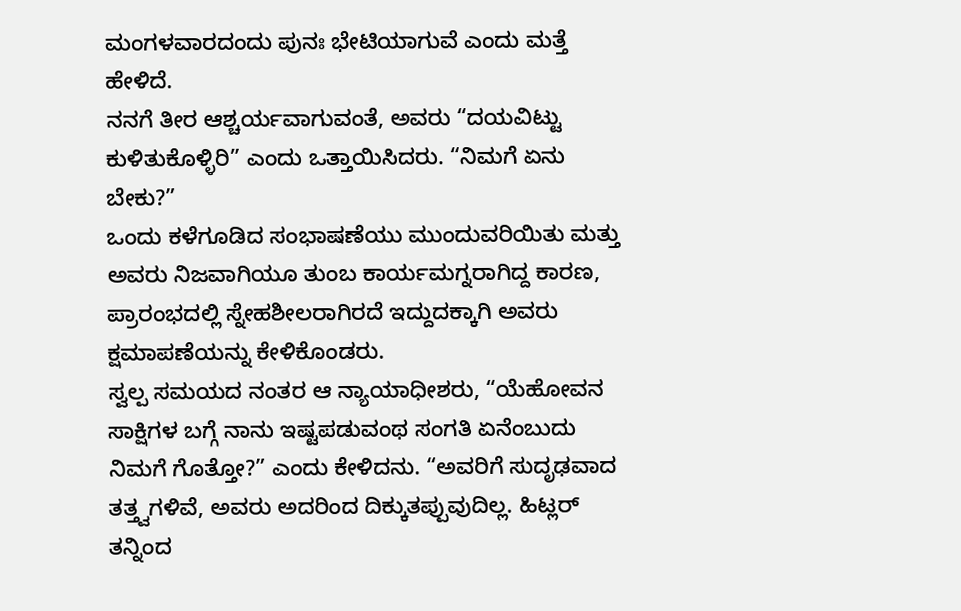ಮಂಗಳವಾರದಂದು ಪುನಃ ಭೇಟಿಯಾಗುವೆ ಎಂದು ಮತ್ತೆ ಹೇಳಿದೆ.
ನನಗೆ ತೀರ ಆಶ್ಚರ್ಯವಾಗುವಂತೆ, ಅವರು “ದಯವಿಟ್ಟು ಕುಳಿತುಕೊಳ್ಳಿರಿ” ಎಂದು ಒತ್ತಾಯಿಸಿದರು. “ನಿಮಗೆ ಏನು ಬೇಕು?”
ಒಂದು ಕಳೆಗೂಡಿದ ಸಂಭಾಷಣೆಯು ಮುಂದುವರಿಯಿತು ಮತ್ತು ಅವರು ನಿಜವಾಗಿಯೂ ತುಂಬ ಕಾರ್ಯಮಗ್ನರಾಗಿದ್ದ ಕಾರಣ, ಪ್ರಾರಂಭದಲ್ಲಿ ಸ್ನೇಹಶೀಲರಾಗಿರದೆ ಇದ್ದುದಕ್ಕಾಗಿ ಅವರು ಕ್ಷಮಾಪಣೆಯನ್ನು ಕೇಳಿಕೊಂಡರು.
ಸ್ವಲ್ಪ ಸಮಯದ ನಂತರ ಆ ನ್ಯಾಯಾಧೀಶರು, “ಯೆಹೋವನ ಸಾಕ್ಷಿಗಳ ಬಗ್ಗೆ ನಾನು ಇಷ್ಟಪಡುವಂಥ ಸಂಗತಿ ಏನೆಂಬುದು ನಿಮಗೆ ಗೊತ್ತೋ?” ಎಂದು ಕೇಳಿದನು. “ಅವರಿಗೆ ಸುದೃಢವಾದ ತತ್ತ್ವಗಳಿವೆ, ಅವರು ಅದರಿಂದ ದಿಕ್ಕುತಪ್ಪುವುದಿಲ್ಲ. ಹಿಟ್ಲರ್ ತನ್ನಿಂದ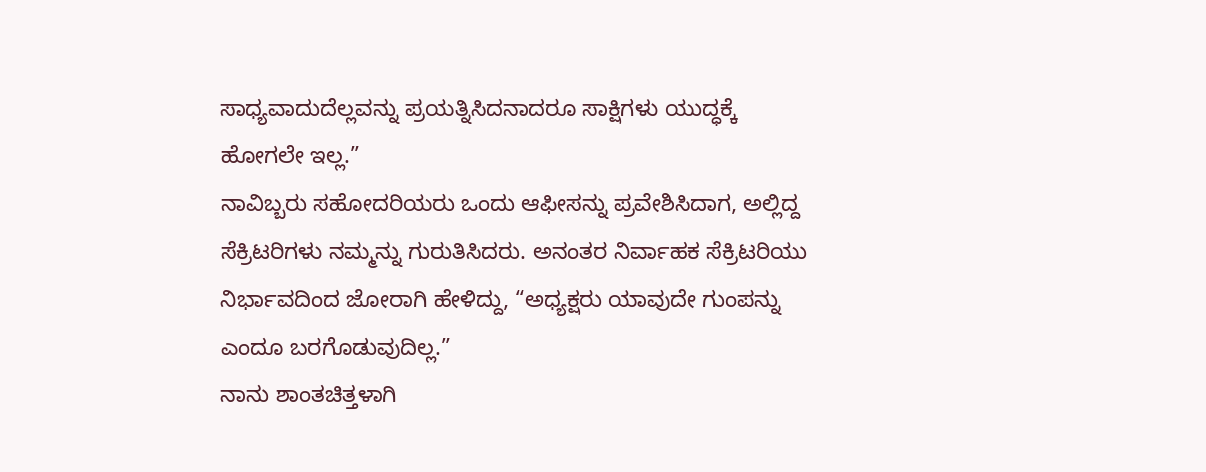ಸಾಧ್ಯವಾದುದೆಲ್ಲವನ್ನು ಪ್ರಯತ್ನಿಸಿದನಾದರೂ ಸಾಕ್ಷಿಗಳು ಯುದ್ಧಕ್ಕೆ ಹೋಗಲೇ ಇಲ್ಲ.”
ನಾವಿಬ್ಬರು ಸಹೋದರಿಯರು ಒಂದು ಆಫೀಸನ್ನು ಪ್ರವೇಶಿಸಿದಾಗ, ಅಲ್ಲಿದ್ದ ಸೆಕ್ರಿಟರಿಗಳು ನಮ್ಮನ್ನು ಗುರುತಿಸಿದರು. ಅನಂತರ ನಿರ್ವಾಹಕ ಸೆಕ್ರಿಟರಿಯು ನಿರ್ಭಾವದಿಂದ ಜೋರಾಗಿ ಹೇಳಿದ್ದು, “ಅಧ್ಯಕ್ಷರು ಯಾವುದೇ ಗುಂಪನ್ನು ಎಂದೂ ಬರಗೊಡುವುದಿಲ್ಲ.”
ನಾನು ಶಾಂತಚಿತ್ತಳಾಗಿ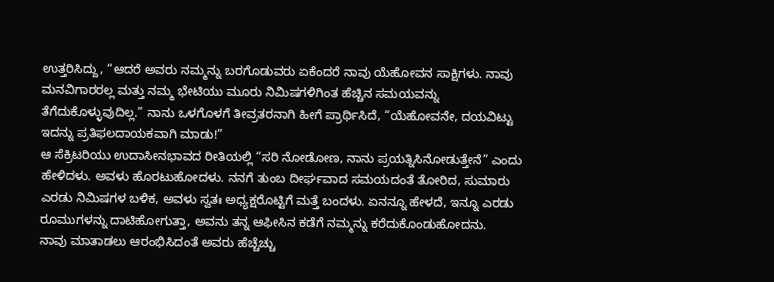ಉತ್ತರಿಸಿದ್ದು, “ಆದರೆ ಅವರು ನಮ್ಮನ್ನು ಬರಗೊಡುವರು ಏಕೆಂದರೆ ನಾವು ಯೆಹೋವನ ಸಾಕ್ಷಿಗಳು. ನಾವು ಮನವಿಗಾರರಲ್ಲ ಮತ್ತು ನಮ್ಮ ಭೇಟಿಯು ಮೂರು ನಿಮಿಷಗಳಿಗಿಂತ ಹೆಚ್ಚಿನ ಸಮಯವನ್ನು ತೆಗೆದುಕೊಳ್ಳುವುದಿಲ್ಲ.” ನಾನು ಒಳಗೊಳಗೆ ತೀವ್ರತರನಾಗಿ ಹೀಗೆ ಪ್ರಾರ್ಥಿಸಿದೆ, “ಯೆಹೋವನೇ, ದಯವಿಟ್ಟು ಇದನ್ನು ಪ್ರತಿಫಲದಾಯಕವಾಗಿ ಮಾಡು!”
ಆ ಸೆಕ್ರಿಟರಿಯು ಉದಾಸೀನಭಾವದ ರೀತಿಯಲ್ಲಿ “ಸರಿ ನೋಡೋಣ, ನಾನು ಪ್ರಯತ್ನಿಸಿನೋಡುತ್ತೇನೆ” ಎಂದು ಹೇಳಿದಳು. ಅವಳು ಹೊರಟುಹೋದಳು. ನನಗೆ ತುಂಬ ದೀರ್ಘವಾದ ಸಮಯದಂತೆ ತೋರಿದ, ಸುಮಾರು ಎರಡು ನಿಮಿಷಗಳ ಬಳಿಕ, ಅವಳು ಸ್ವತಃ ಅಧ್ಯಕ್ಷರೊಟ್ಟಿಗೆ ಮತ್ತೆ ಬಂದಳು. ಏನನ್ನೂ ಹೇಳದೆ, ಇನ್ನೂ ಎರಡು ರೂಮುಗಳನ್ನು ದಾಟಿಹೋಗುತ್ತಾ, ಅವನು ತನ್ನ ಆಫೀಸಿನ ಕಡೆಗೆ ನಮ್ಮನ್ನು ಕರೆದುಕೊಂಡುಹೋದನು.
ನಾವು ಮಾತಾಡಲು ಆರಂಭಿಸಿದಂತೆ ಅವರು ಹೆಚ್ಚೆಚ್ಚು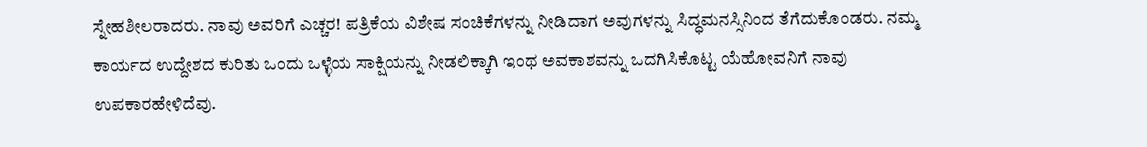ಸ್ನೇಹಶೀಲರಾದರು. ನಾವು ಅವರಿಗೆ ಎಚ್ಚರ! ಪತ್ರಿಕೆಯ ವಿಶೇಷ ಸಂಚಿಕೆಗಳನ್ನು ನೀಡಿದಾಗ ಅವುಗಳನ್ನು ಸಿದ್ಧಮನಸ್ಸಿನಿಂದ ತೆಗೆದುಕೊಂಡರು. ನಮ್ಮ ಕಾರ್ಯದ ಉದ್ದೇಶದ ಕುರಿತು ಒಂದು ಒಳ್ಳೆಯ ಸಾಕ್ಷಿಯನ್ನು ನೀಡಲಿಕ್ಕಾಗಿ ಇಂಥ ಅವಕಾಶವನ್ನು ಒದಗಿಸಿಕೊಟ್ಟ ಯೆಹೋವನಿಗೆ ನಾವು ಉಪಕಾರಹೇಳಿದೆವು.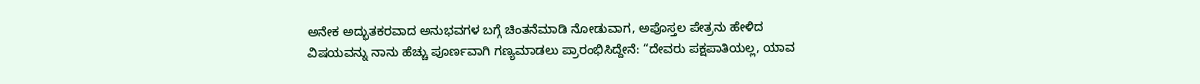ಅನೇಕ ಅದ್ಭುತಕರವಾದ ಅನುಭವಗಳ ಬಗ್ಗೆ ಚಿಂತನೆಮಾಡಿ ನೋಡುವಾಗ, ಅಪೊಸ್ತಲ ಪೇತ್ರನು ಹೇಳಿದ ವಿಷಯವನ್ನು ನಾನು ಹೆಚ್ಚು ಪೂರ್ಣವಾಗಿ ಗಣ್ಯಮಾಡಲು ಪ್ರಾರಂಭಿಸಿದ್ದೇನೆ: “ದೇವರು ಪಕ್ಷಪಾತಿಯಲ್ಲ, ಯಾವ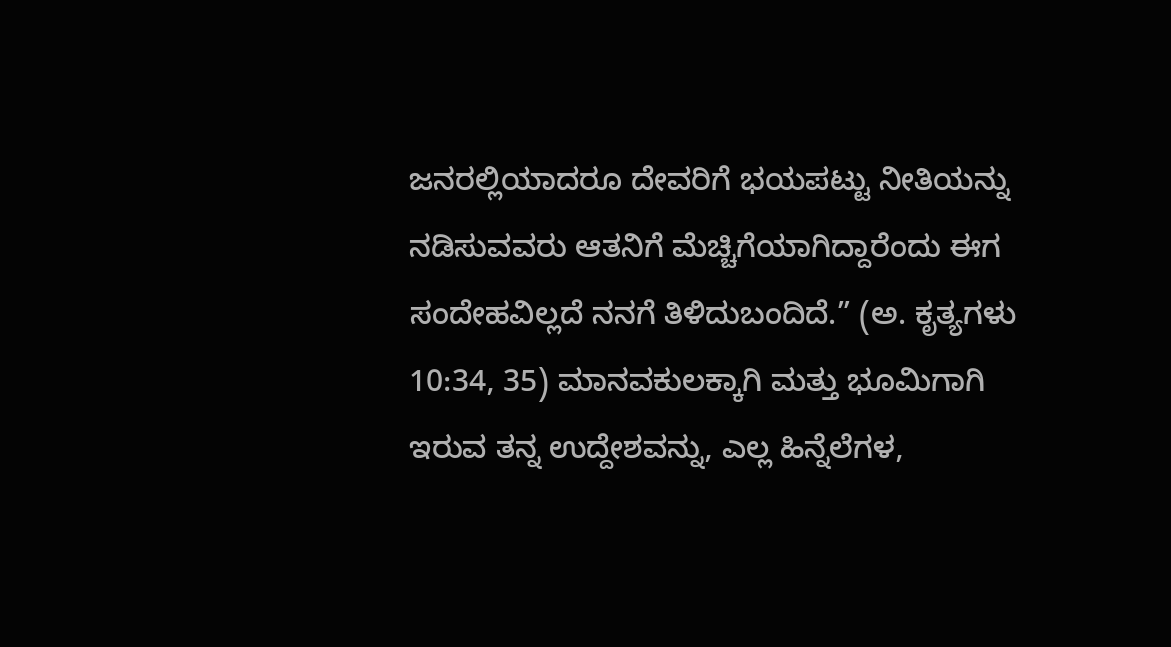ಜನರಲ್ಲಿಯಾದರೂ ದೇವರಿಗೆ ಭಯಪಟ್ಟು ನೀತಿಯನ್ನು ನಡಿಸುವವರು ಆತನಿಗೆ ಮೆಚ್ಚಿಗೆಯಾಗಿದ್ದಾರೆಂದು ಈಗ ಸಂದೇಹವಿಲ್ಲದೆ ನನಗೆ ತಿಳಿದುಬಂದಿದೆ.” (ಅ. ಕೃತ್ಯಗಳು 10:34, 35) ಮಾನವಕುಲಕ್ಕಾಗಿ ಮತ್ತು ಭೂಮಿಗಾಗಿ ಇರುವ ತನ್ನ ಉದ್ದೇಶವನ್ನು, ಎಲ್ಲ ಹಿನ್ನೆಲೆಗಳ,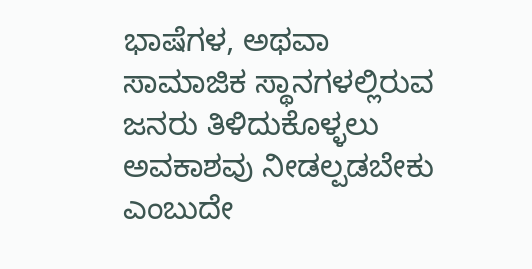ಭಾಷೆಗಳ, ಅಥವಾ ಸಾಮಾಜಿಕ ಸ್ಥಾನಗಳಲ್ಲಿರುವ ಜನರು ತಿಳಿದುಕೊಳ್ಳಲು ಅವಕಾಶವು ನೀಡಲ್ಪಡಬೇಕು ಎಂಬುದೇ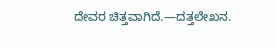ದೇವರ ಚಿತ್ತವಾಗಿದೆ.—ದತ್ತಲೇಖನ.